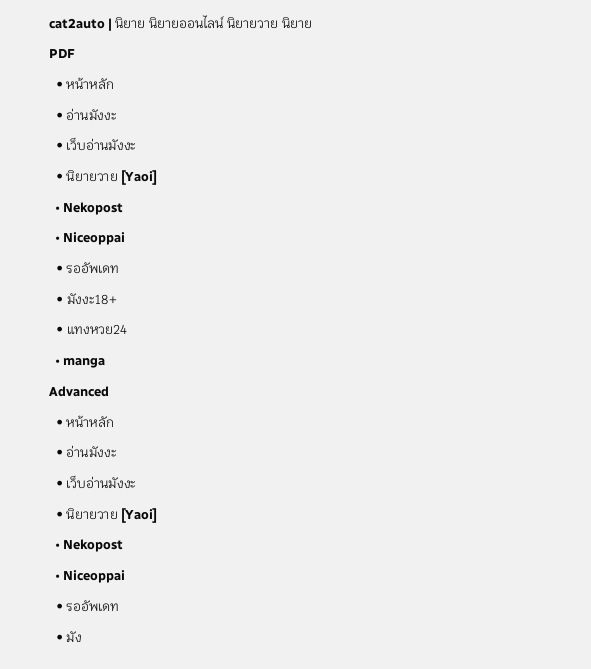cat2auto | นิยาย นิยายออนไลน์ นิยายวาย นิยาย PDF
  • หน้าหลัก
  • อ่านมังงะ
  • เว็บอ่านมังงะ
  • นิยายวาย [Yaoi]
  • Nekopost
  • Niceoppai
  • รออัพเดท
  • มังงะ18+
  • แทงหวย24
  • manga
Advanced
  • หน้าหลัก
  • อ่านมังงะ
  • เว็บอ่านมังงะ
  • นิยายวาย [Yaoi]
  • Nekopost
  • Niceoppai
  • รออัพเดท
  • มัง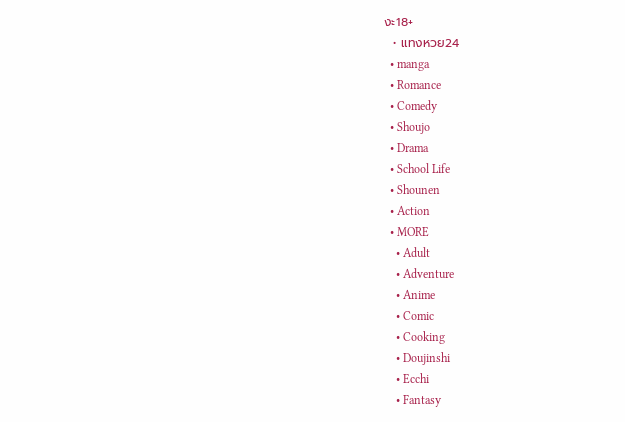งะ18+
  • แทงหวย24
  • manga
  • Romance
  • Comedy
  • Shoujo
  • Drama
  • School Life
  • Shounen
  • Action
  • MORE
    • Adult
    • Adventure
    • Anime
    • Comic
    • Cooking
    • Doujinshi
    • Ecchi
    • Fantasy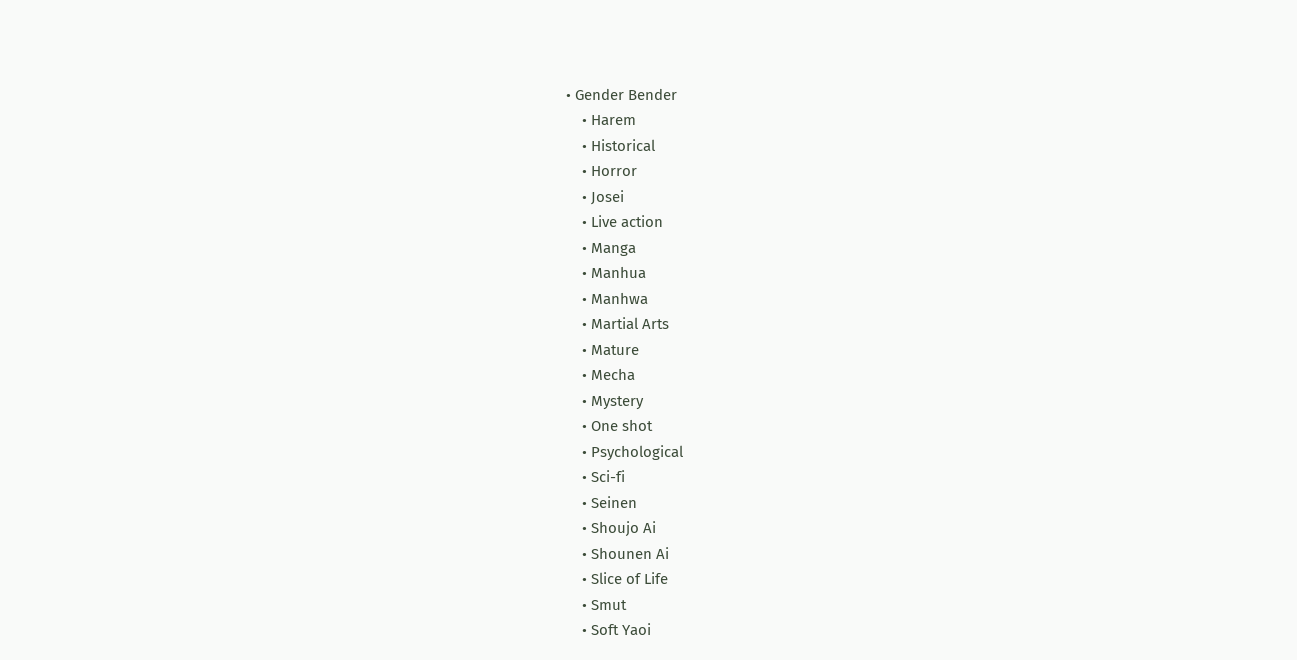• Gender Bender
    • Harem
    • Historical
    • Horror
    • Josei
    • Live action
    • Manga
    • Manhua
    • Manhwa
    • Martial Arts
    • Mature
    • Mecha
    • Mystery
    • One shot
    • Psychological
    • Sci-fi
    • Seinen
    • Shoujo Ai
    • Shounen Ai
    • Slice of Life
    • Smut
    • Soft Yaoi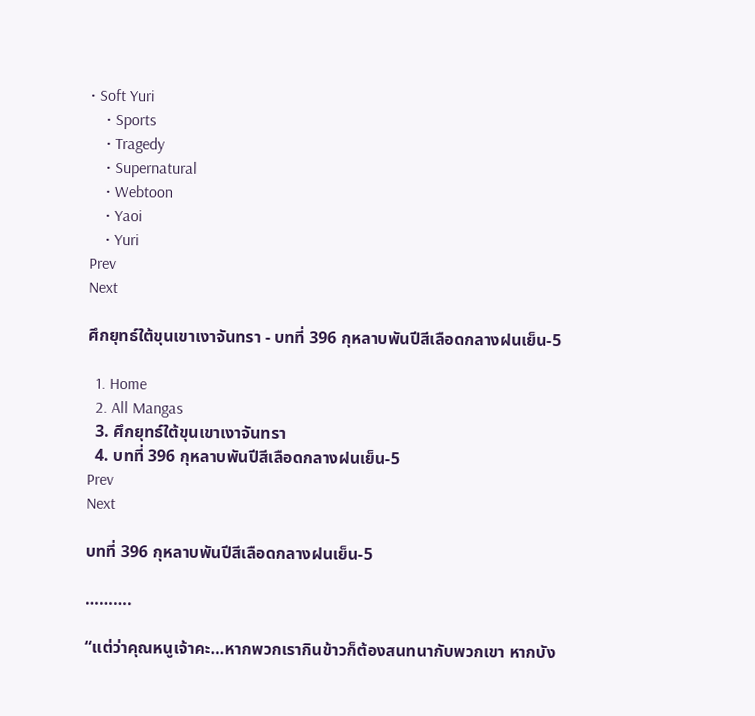• Soft Yuri
    • Sports
    • Tragedy
    • Supernatural
    • Webtoon
    • Yaoi
    • Yuri
Prev
Next

ศึกยุทธ์ใต้ขุนเขาเงาจันทรา - บทที่ 396 กุหลาบพันปีสีเลือดกลางฝนเย็น-5

  1. Home
  2. All Mangas
  3. ศึกยุทธ์ใต้ขุนเขาเงาจันทรา
  4. บทที่ 396 กุหลาบพันปีสีเลือดกลางฝนเย็น-5
Prev
Next

บทที่ 396 กุหลาบพันปีสีเลือดกลางฝนเย็น-5

……….

“แต่ว่าคุณหนูเจ้าคะ…หากพวกเรากินข้าวก็ต้องสนทนากับพวกเขา หากบัง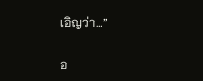เอิญว่า…”

อ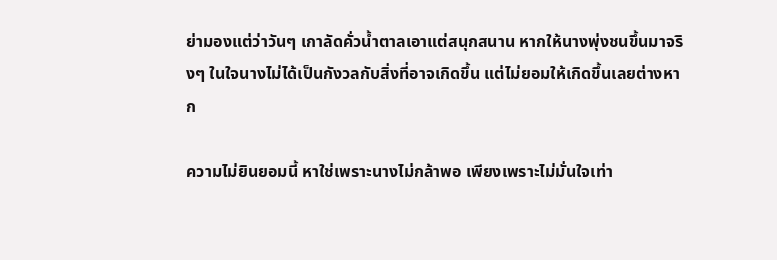ย่ามองแต่ว่าวันๆ เกาลัดคั่วน้ำตาลเอาแต่สนุกสนาน หากให้นางพุ่งชนขึ้นมาจริงๆ ในใจนางไม่ได้เป็นกังวลกับสิ่งที่อาจเกิดขึ้น แต่ไม่ยอมให้เกิดขึ้นเลยต่างหาก

ความไม่ยินยอมนี้ หาใช่เพราะนางไม่กล้าพอ เพียงเพราะไม่มั่นใจเท่า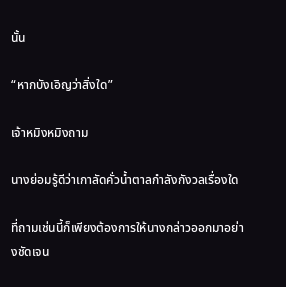นั้น

“หากบังเอิญว่าสิ่งใด”

เจ้าหมิงหมิงถาม

นางย่อมรู้ดีว่าเกาลัดคั่วน้ำตาลกำลังกังวลเรื่องใด

ที่ถามเช่นนี้ก็เพียงต้องการให้นางกล่าวออกมาอย่างชัดเจน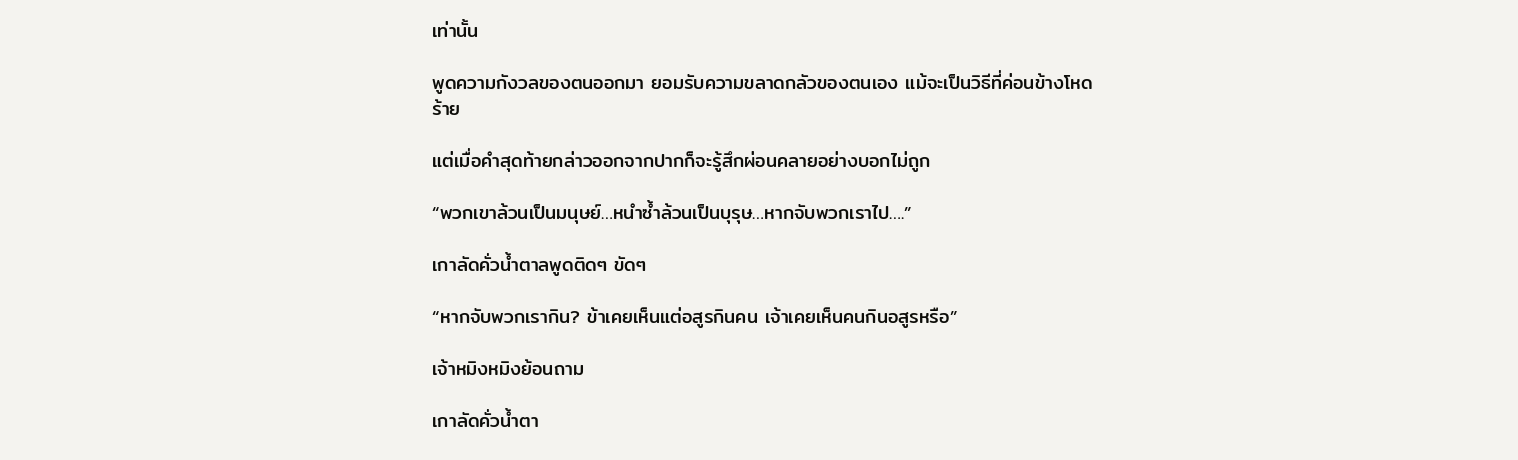เท่านั้น

พูดความกังวลของตนออกมา ยอมรับความขลาดกลัวของตนเอง แม้จะเป็นวิธีที่ค่อนข้างโหดร้าย

แต่เมื่อคำสุดท้ายกล่าวออกจากปากก็จะรู้สึกผ่อนคลายอย่างบอกไม่ถูก

“พวกเขาล้วนเป็นมนุษย์…หนำซ้ำล้วนเป็นบุรุษ…หากจับพวกเราไป….”

เกาลัดคั่วน้ำตาลพูดติดๆ ขัดๆ

“หากจับพวกเรากิน? ข้าเคยเห็นแต่อสูรกินคน เจ้าเคยเห็นคนกินอสูรหรือ”

เจ้าหมิงหมิงย้อนถาม

เกาลัดคั่วน้ำตา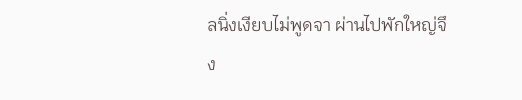ลนิ่งเงียบไม่พูดจา ผ่านไปพักใหญ่จึง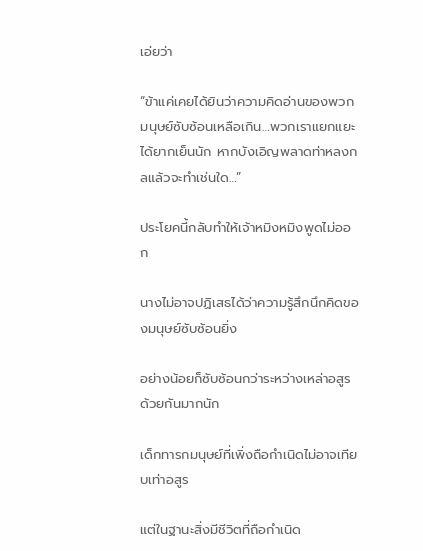เอ่ยว่า

“ข้าแค่เคยได้ยินว่าความคิดอ่านของพวกมนุษย์ซับซ้อนเหลือเกิน…พวกเราแยกแยะได้ยากเย็นนัก หากบังเอิญพลาดท่าหลงกลแล้วจะทำเช่นใด…”

ประโยคนี้กลับทำให้เจ้าหมิงหมิงพูดไม่ออก

นางไม่อาจปฏิเสธได้ว่าความรู้สึกนึกคิดของมนุษย์ซับซ้อนยิ่ง

อย่างน้อยก็ซับซ้อนกว่าระหว่างเหล่าอสูรด้วยกันมากนัก

เด็กทารกมนุษย์ที่เพิ่งถือกำเนิดไม่อาจเทียบเท่าอสูร

แต่ในฐานะสิ่งมีชีวิตที่ถือกำเนิด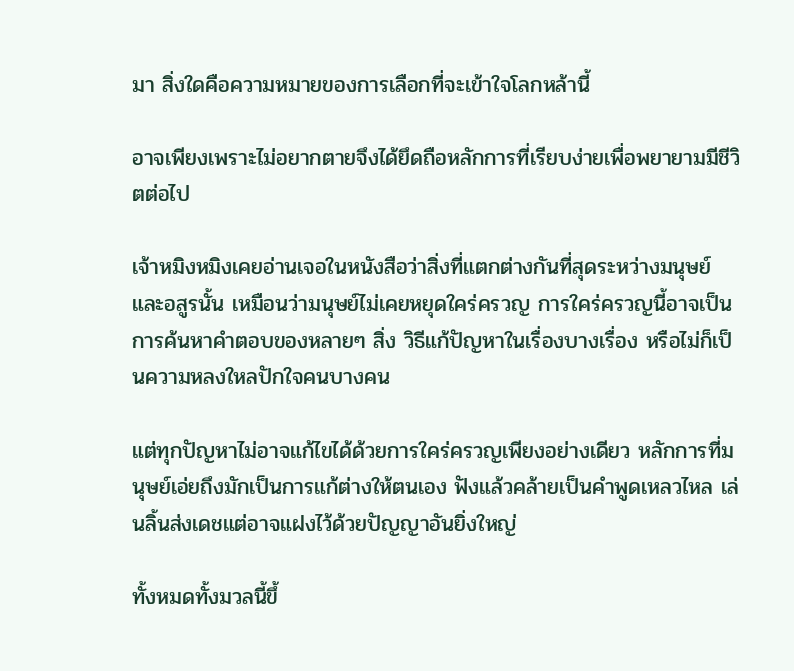มา สิ่งใดคือความหมายของการเลือกที่จะเข้าใจโลกหล้านี้

อาจเพียงเพราะไม่อยากตายจึงได้ยึดถือหลักการที่เรียบง่ายเพื่อพยายามมีชีวิตต่อไป

เจ้าหมิงหมิงเคยอ่านเจอในหนังสือว่าสิ่งที่แตกต่างกันที่สุดระหว่างมนุษย์และอสูรนั้น เหมือนว่ามนุษย์ไม่เคยหยุดใคร่ครวญ การใคร่ครวญนี้อาจเป็นการค้นหาคำตอบของหลายๆ สิ่ง วิธีแก้ปัญหาในเรื่องบางเรื่อง หรือไม่ก็เป็นความหลงใหลปักใจคนบางคน

แต่ทุกปัญหาไม่อาจแก้ไขได้ด้วยการใคร่ครวญเพียงอย่างเดียว หลักการที่มนุษย์เอ่ยถึงมักเป็นการแก้ต่างให้ตนเอง ฟังแล้วคล้ายเป็นคำพูดเหลวไหล เล่นลิ้นส่งเดชแต่อาจแฝงไว้ด้วยปัญญาอันยิ่งใหญ่

ทั้งหมดทั้งมวลนี้ขึ้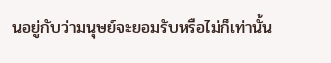นอยู่กับว่ามนุษย์จะยอมรับหรือไม่ก็เท่านั้น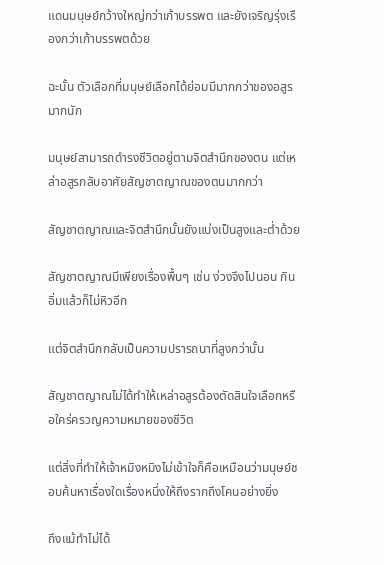แดนมนุษย์กว้างใหญ่กว่าเก้าบรรพต และยังเจริญรุ่งเรืองกว่าเก้าบรรพตด้วย

ฉะนั้น ตัวเลือกที่มนุษย์เลือกได้ย่อมมีมากกว่าของอสูรมากนัก

มนุษย์สามารถดำรงชีวิตอยู่ตามจิตสำนึกของตน แต่เหล่าอสูรกลับอาศัยสัญชาตญาณของตนมากกว่า

สัญชาตญาณและจิตสำนึกนั้นยังแบ่งเป็นสูงและต่ำด้วย

สัญชาตญาณมีเพียงเรื่องพื้นๆ เช่น ง่วงจึงไปนอน กินอิ่มแล้วก็ไม่หิวอีก

แต่จิตสำนึกกลับเป็นความปรารถนาที่สูงกว่านั้น

สัญชาตญาณไม่ได้ทำให้เหล่าอสูรต้องตัดสินใจเลือกหรือใคร่ครวญความหมายของชีวิต

แต่สิ่งที่ทำให้เจ้าหมิงหมิงไม่เข้าใจก็คือเหมือนว่ามนุษย์ชอบค้นหาเรื่องใดเรื่องหนึ่งให้ถึงรากถึงโคนอย่างยิ่ง

ถึงแม้ทำไม่ได้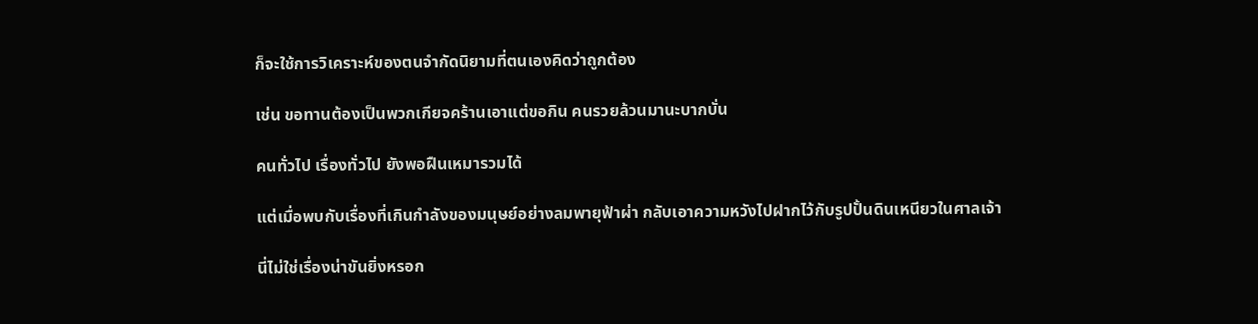ก็จะใช้การวิเคราะห์ของตนจำกัดนิยามที่ตนเองคิดว่าถูกต้อง

เช่น ขอทานต้องเป็นพวกเกียจคร้านเอาแต่ขอกิน คนรวยล้วนมานะบากบั่น

คนทั่วไป เรื่องทั่วไป ยังพอฝืนเหมารวมได้

แต่เมื่อพบกับเรื่องที่เกินกำลังของมนุษย์อย่างลมพายุฟ้าผ่า กลับเอาความหวังไปฝากไว้กับรูปปั้นดินเหนียวในศาลเจ้า

นี่ไม่ใช่เรื่องน่าขันยิ่งหรอก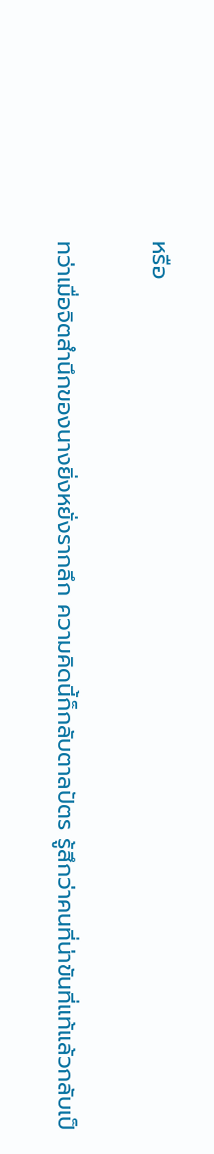หรือ

ทว่าเมื่อจิตสำนึกของนางยิ่งหยั่งรากลึก ความคิดนี้ก็กลับตาลปัตร รู้สึกว่าคนที่น่าขันที่แท้แล้วกลับเป็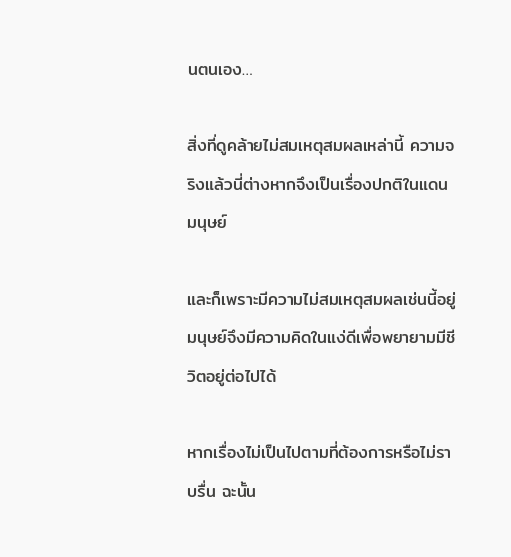นตนเอง…

สิ่งที่ดูคล้ายไม่สมเหตุสมผลเหล่านี้ ความจริงแล้วนี่ต่างหากจึงเป็นเรื่องปกติในแดนมนุษย์

และก็เพราะมีความไม่สมเหตุสมผลเช่นนี้อยู่ มนุษย์จึงมีความคิดในแง่ดีเพื่อพยายามมีชีวิตอยู่ต่อไปได้

หากเรื่องไม่เป็นไปตามที่ต้องการหรือไม่ราบรื่น ฉะนั้น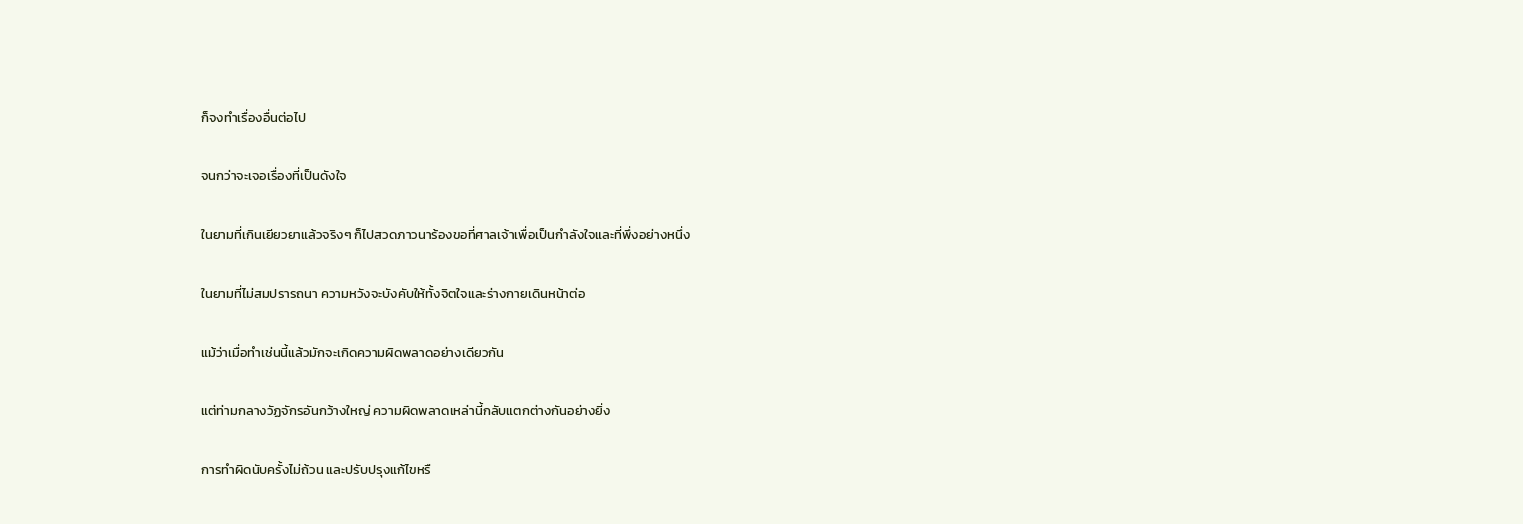ก็จงทำเรื่องอื่นต่อไป

จนกว่าจะเจอเรื่องที่เป็นดังใจ

ในยามที่เกินเยียวยาแล้วจริงๆ ก็ไปสวดภาวนาร้องขอที่ศาลเจ้าเพื่อเป็นกำลังใจและที่พึ่งอย่างหนึ่ง

ในยามที่ไม่สมปรารถนา ความหวังจะบังคับให้ทั้งจิตใจและร่างกายเดินหน้าต่อ

แม้ว่าเมื่อทำเช่นนี้แล้วมักจะเกิดความผิดพลาดอย่างเดียวกัน

แต่ท่ามกลางวัฏจักรอันกว้างใหญ่ ความผิดพลาดเหล่านี้กลับแตกต่างกันอย่างยิ่ง

การทำผิดนับครั้งไม่ถ้วน และปรับปรุงแก้ไขหรื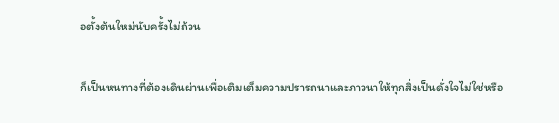อตั้งต้นใหม่นับครั้งไม่ถ้วน

ก็เป็นหนทางที่ต้องเดินผ่านเพื่อเติมเต็มความปรารถนาและภาวนาให้ทุกสิ่งเป็นดั่งใจไม่ใช่หรือ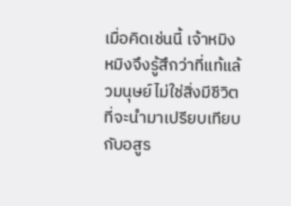เมื่อคิดเช่นนี้ เจ้าหมิงหมิงจึงรู้สึกว่าที่แท้แล้วมนุษย์ไม่ใช่สิ่งมีชีวิตที่จะนำมาเปรียบเทียบกับอสูร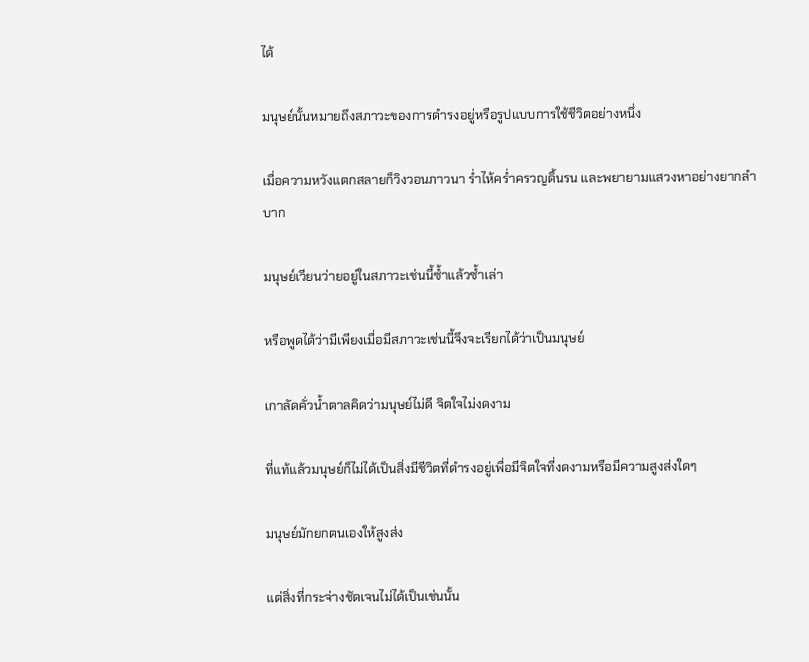ได้

มนุษย์นั้นหมายถึงสภาวะของการดำรงอยู่หรือรูปแบบการใช้ชีวิตอย่างหนึ่ง

เมื่อความหวังแตกสลายก็วิงวอนภาวนา ร่ำไห้คร่ำครวญดิ้นรน และพยายามแสวงหาอย่างยากลำบาก

มนุษย์เวียนว่ายอยู่ในสภาวะเช่นนี้ซ้ำแล้วซ้ำเล่า

หรือพูดได้ว่ามีเพียงเมื่อมีสภาวะเช่นนี้จึงจะเรียกได้ว่าเป็นมนุษย์

เกาลัดคั่วน้ำตาลคิดว่ามนุษย์ไม่ดี จิตใจไม่งดงาม

ที่แท้แล้วมนุษย์ก็ไม่ได้เป็นสิ่งมีชีวิตที่ดำรงอยู่เพื่อมีจิตใจที่งดงามหรือมีความสูงส่งใดๆ

มนุษย์มักยกตนเองให้สูงส่ง

แต่สิ่งที่กระจ่างชัดเจนไม่ได้เป็นเช่นนั้น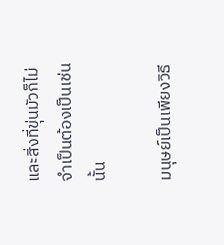และสิ่งที่ขุ่นมัวก็ไม่จำเป็นต้องเป็นเช่นนั้น

มนุษย์เป็นเพียงวิธี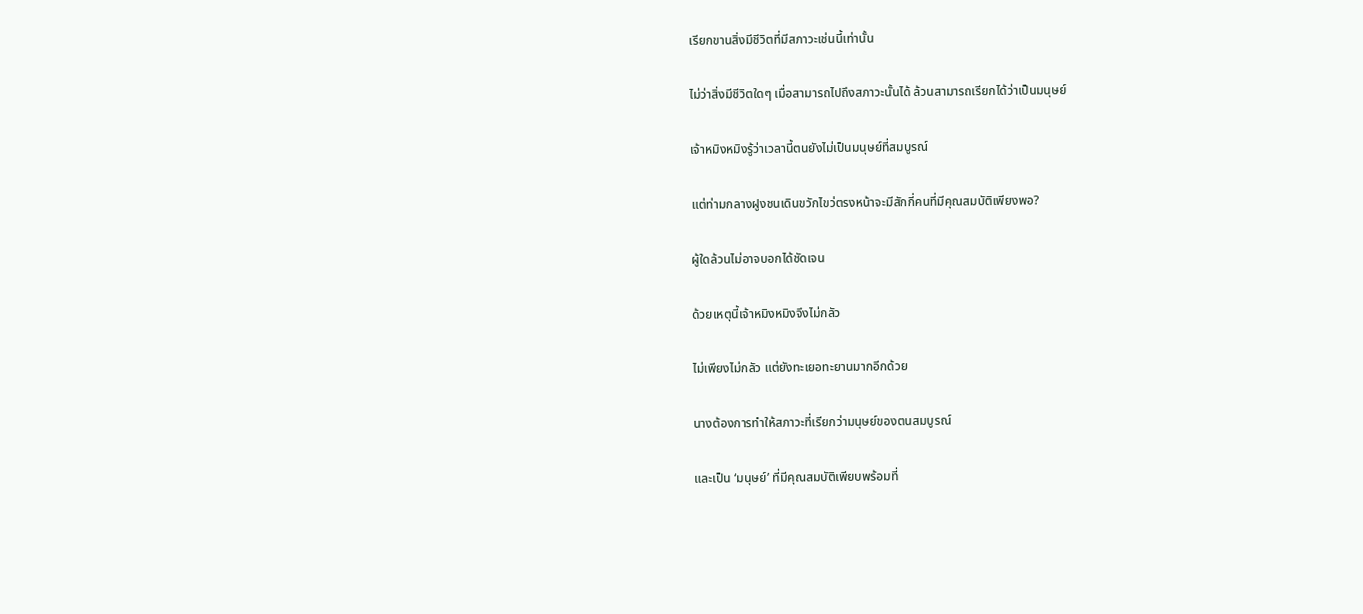เรียกขานสิ่งมีชีวิตที่มีสภาวะเช่นนี้เท่านั้น

ไม่ว่าสิ่งมีชีวิตใดๆ เมื่อสามารถไปถึงสภาวะนั้นได้ ล้วนสามารถเรียกได้ว่าเป็นมนุษย์

เจ้าหมิงหมิงรู้ว่าเวลานี้ตนยังไม่เป็นมนุษย์ที่สมบูรณ์

แต่ท่ามกลางฝูงชนเดินขวักไขว่ตรงหน้าจะมีสักกี่คนที่มีคุณสมบัติเพียงพอ?

ผู้ใดล้วนไม่อาจบอกได้ชัดเจน

ด้วยเหตุนี้เจ้าหมิงหมิงจึงไม่กลัว

ไม่เพียงไม่กลัว แต่ยังทะเยอทะยานมากอีกด้วย

นางต้องการทำให้สภาวะที่เรียกว่ามนุษย์ของตนสมบูรณ์

และเป็น ‘มนุษย์’ ที่มีคุณสมบัติเพียบพร้อมที่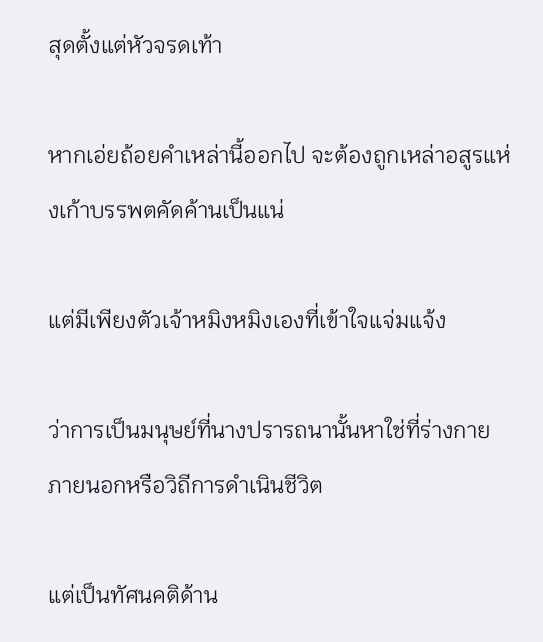สุดตั้งแต่หัวจรดเท้า

หากเอ่ยถ้อยคำเหล่านี้ออกไป จะต้องถูกเหล่าอสูรแห่งเก้าบรรพตคัดค้านเป็นแน่

แต่มีเพียงตัวเจ้าหมิงหมิงเองที่เข้าใจแจ่มแจ้ง

ว่าการเป็นมนุษย์ที่นางปรารถนานั้นหาใช่ที่ร่างกายภายนอกหรือวิถีการดำเนินชีวิต

แต่เป็นทัศนคติด้าน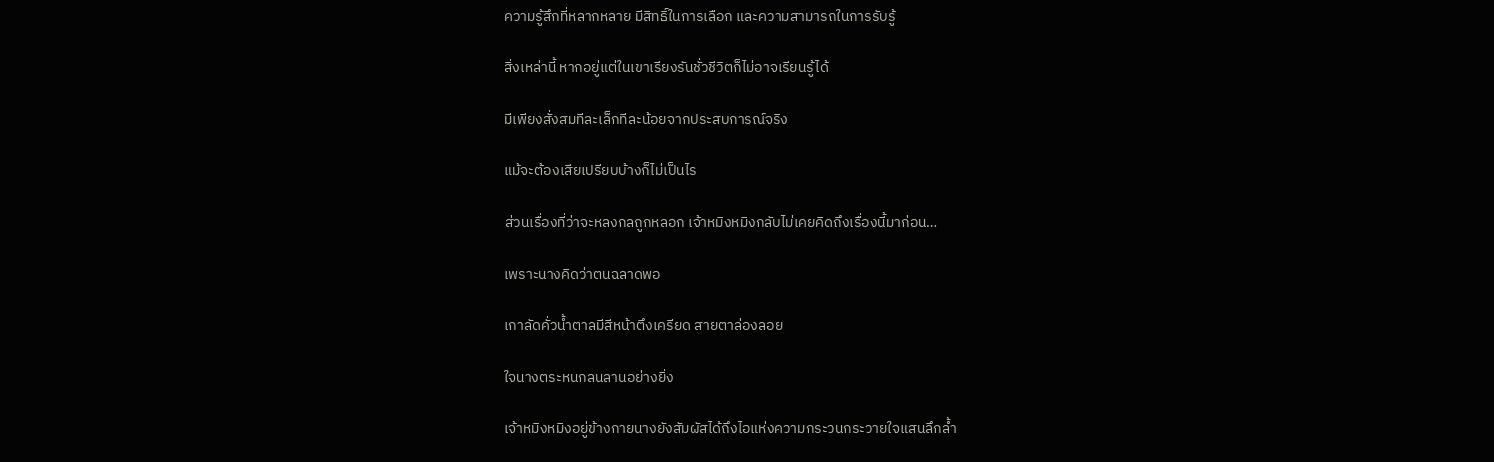ความรู้สึกที่หลากหลาย มีสิทธิ์ในการเลือก และความสามารถในการรับรู้

สิ่งเหล่านี้ หากอยู่แต่ในเขาเรียงรันชั่วชีวิตก็ไม่อาจเรียนรู้ได้

มีเพียงสั่งสมทีละเล็กทีละน้อยจากประสบการณ์จริง

แม้จะต้องเสียเปรียบบ้างก็ไม่เป็นไร

ส่วนเรื่องที่ว่าจะหลงกลถูกหลอก เจ้าหมิงหมิงกลับไม่เคยคิดถึงเรื่องนี้มาก่อน…

เพราะนางคิดว่าตนฉลาดพอ

เกาลัดคั่วน้ำตาลมีสีหน้าตึงเครียด สายตาล่องลอย

ใจนางตระหนกลนลานอย่างยิ่ง

เจ้าหมิงหมิงอยู่ข้างกายนางยังสัมผัสได้ถึงไอแห่งความกระวนกระวายใจแสนลึกล้ำ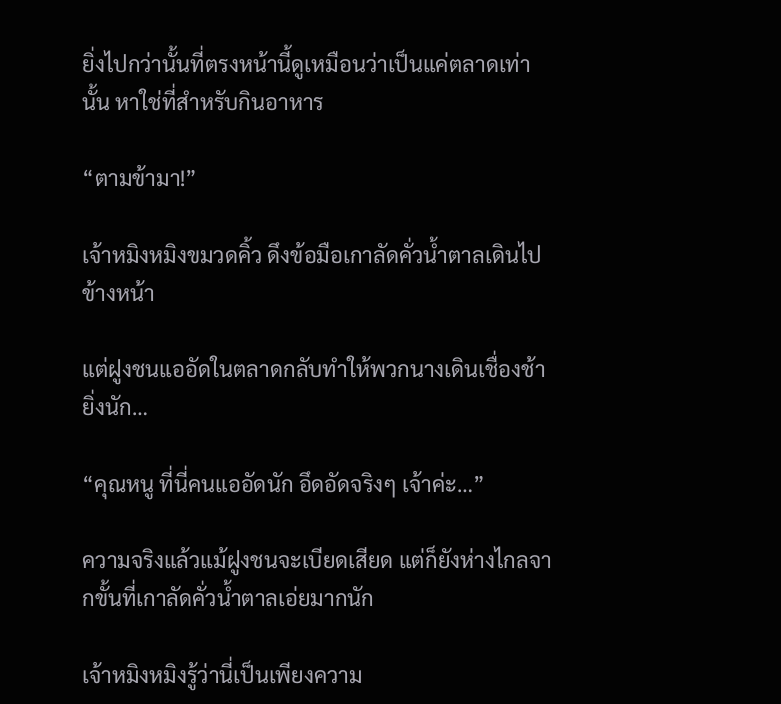ยิ่งไปกว่านั้นที่ตรงหน้านี้ดูเหมือนว่าเป็นแค่ตลาดเท่านั้น หาใช่ที่สำหรับกินอาหาร

“ตามข้ามา!”

เจ้าหมิงหมิงขมวดคิ้ว ดึงข้อมือเกาลัดคั่วน้ำตาลเดินไปข้างหน้า

แต่ฝูงชนแออัดในตลาดกลับทำให้พวกนางเดินเชื่องช้ายิ่งนัก…

“คุณหนู ที่นี่คนแออัดนัก อึดอัดจริงๆ เจ้าค่ะ…”

ความจริงแล้วแม้ฝูงชนจะเบียดเสียด แต่ก็ยังห่างไกลจากขั้นที่เกาลัดคั่วน้ำตาลเอ่ยมากนัก

เจ้าหมิงหมิงรู้ว่านี่เป็นเพียงความ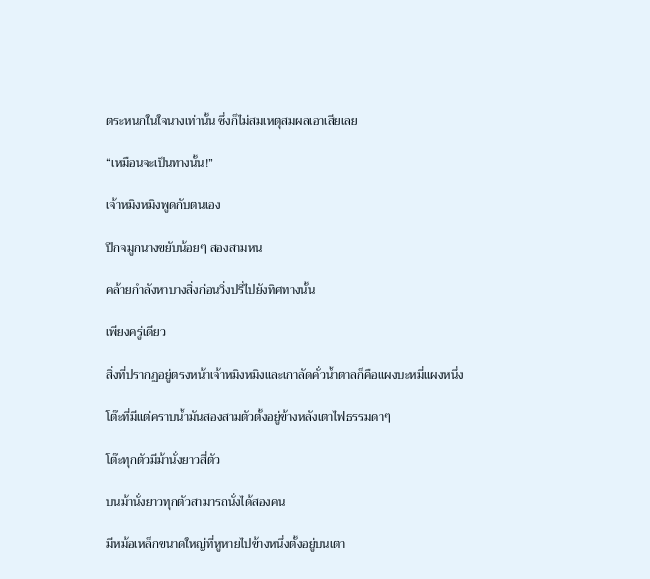ตระหนกในใจนางเท่านั้น ซึ่งก็ไม่สมเหตุสมผลเอาเสียเลย

“เหมือนจะเป็นทางนั้น!”

เจ้าหมิงหมิงพูดกับตนเอง

ปีกจมูกนางขยับน้อยๆ สองสามหน

คล้ายกำลังหาบางสิ่งก่อนวิ่งปรี่ไปยังทิศทางนั้น

เพียงครู่เดียว

สิ่งที่ปรากฏอยู่ตรงหน้าเจ้าหมิงหมิงและเกาลัดคั่วน้ำตาลก็คือแผงบะหมี่แผงหนึ่ง

โต๊ะที่มีแต่คราบน้ำมันสองสามตัวตั้งอยู่ข้างหลังเตาไฟธรรมดาๆ

โต๊ะทุกตัวมีม้านั่งยาวสี่ตัว

บนม้านั่งยาวทุกตัวสามารถนั่งได้สองคน

มีหม้อเหล็กขนาดใหญ่ที่หูหายไปข้างหนึ่งตั้งอยู่บนเตา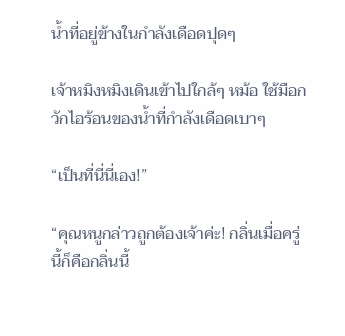น้ำที่อยู่ข้างในกำลังเดือดปุดๆ

เจ้าหมิงหมิงเดินเข้าไปใกล้ๆ หม้อ ใช้มือกวักไอร้อนของน้ำที่กำลังเดือดเบาๆ

“เป็นที่นี่นี่เอง!”

“คุณหนูกล่าวถูกต้องเจ้าค่ะ! กลิ่นเมื่อครู่นี้ก็คือกลิ่นนี้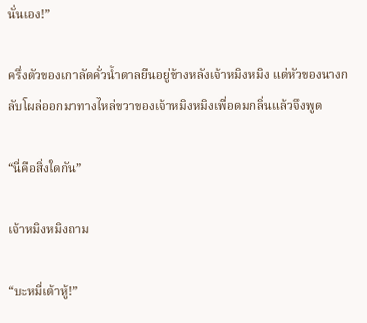นั่นเอง!”

ครึ่งตัวของเกาลัดคั่วน้ำตาลยืนอยู่ข้างหลังเจ้าหมิงหมิง แต่หัวของนางกลับโผล่ออกมาทางไหล่ขวาของเจ้าหมิงหมิงเพื่อดมกลิ่นแล้วจึงพูด

“นี่คือสิ่งใดกัน”

เจ้าหมิงหมิงถาม

“บะหมี่เต้าหู้!”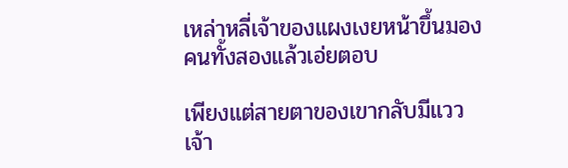เหล่าหลี่เจ้าของแผงเงยหน้าขึ้นมองคนทั้งสองแล้วเอ่ยตอบ

เพียงแต่สายตาของเขากลับมีแววเจ้า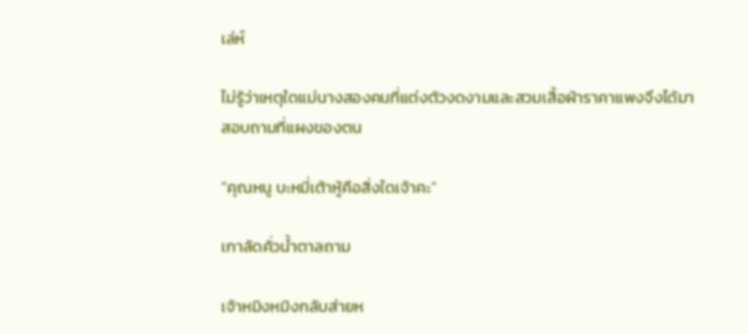เล่ห์

ไม่รู้ว่าเหตุใดแม่นางสองคนที่แต่งตัวงดงามและสวมเสื้อผ้าราคาแพงจึงได้มาสอบถามที่แผงของตน

“คุณหนู บะหมี่เต้าหู้คือสิ่งใดเจ้าคะ”

เกาลัดคั่วน้ำตาลถาม

เจ้าหมิงหมิงกลับส่ายห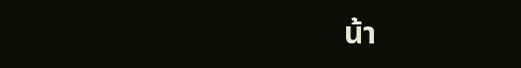น้า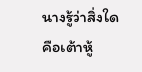นางรู้ว่าสิ่งใดคือเต้าหู้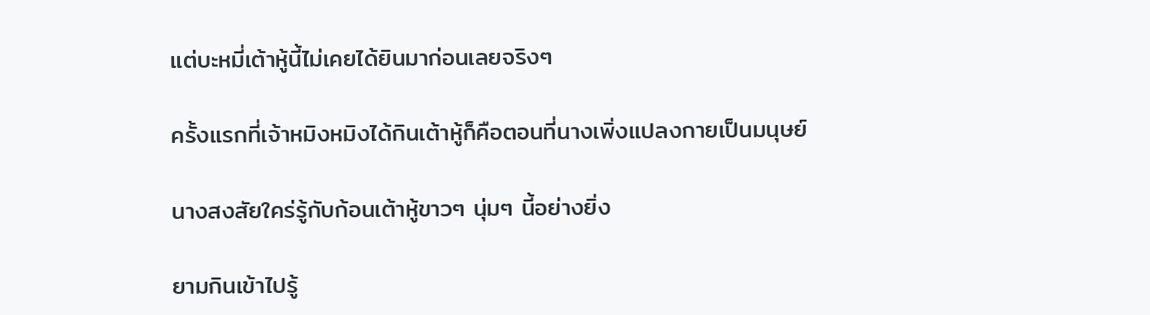แต่บะหมี่เต้าหู้นี้ไม่เคยได้ยินมาก่อนเลยจริงๆ

ครั้งแรกที่เจ้าหมิงหมิงได้กินเต้าหู้ก็คือตอนที่นางเพิ่งแปลงกายเป็นมนุษย์

นางสงสัยใคร่รู้กับก้อนเต้าหู้ขาวๆ นุ่มๆ นี้อย่างยิ่ง

ยามกินเข้าไปรู้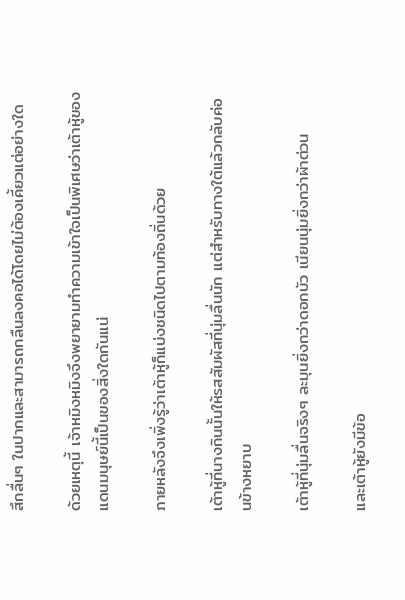สึกลื่นๆ ในปากและสามารถกลืนลงคอได้โดยไม่ต้องเคี้ยวแต่อย่างใด

ด้วยเหตุนี้ เจ้าหมิงหมิงจึงพยายามทำความเข้าใจเป็นพิเศษว่าเต้าหู้ของแดนมนุษย์นี้เป็นของสิ่งใดกันแน่

ภายหลังจึงเพิ่งรู้ว่าเต้าหู้ก็แบ่งชนิดไปตามท้องถิ่นด้วย

เต้าหู้ที่นางกินนั้นให้รสสัมผัสที่นุ่มลื่นนัก แต่สำหรับทางใต้แล้วกลับค่อนข้างหยาบ

เต้าหู้ที่นุ่มลื่นจริงๆ ละมุนยิ่งกว่าดอกบัว เนียนนุ่มยิ่งกว่าผ้าต่วน

และเต้าหู้ยังมีข้อ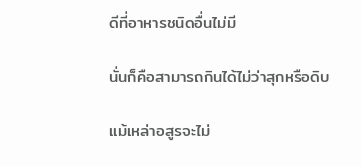ดีที่อาหารชนิดอื่นไม่มี

นั่นก็คือสามารถกินได้ไม่ว่าสุกหรือดิบ

แม้เหล่าอสูรจะไม่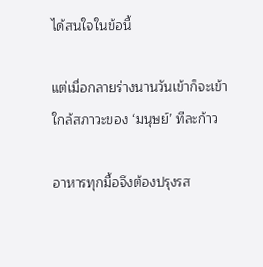ได้สนใจในข้อนี้

แต่เมื่อกลายร่างนานวันเข้าก็จะเข้าใกล้สภาวะของ ‘มนุษย์’ ทีละก้าว

อาหารทุกมื้อจึงต้องปรุงรส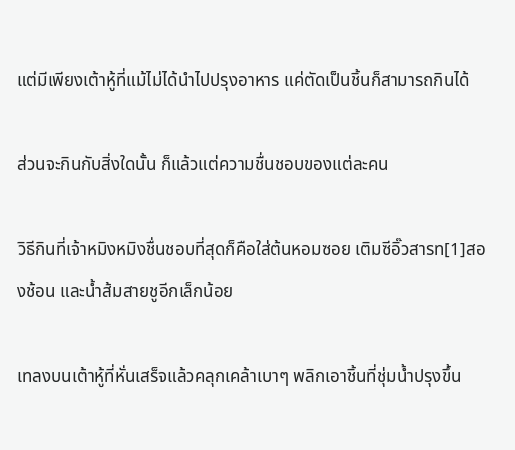แต่มีเพียงเต้าหู้ที่แม้ไม่ได้นำไปปรุงอาหาร แค่ตัดเป็นชิ้นก็สามารถกินได้

ส่วนจะกินกับสิ่งใดนั้น ก็แล้วแต่ความชื่นชอบของแต่ละคน

วิธีกินที่เจ้าหมิงหมิงชื่นชอบที่สุดก็คือใส่ต้นหอมซอย เติมซีอิ๊วสารท[1]สองช้อน และน้ำส้มสายชูอีกเล็กน้อย

เทลงบนเต้าหู้ที่หั่นเสร็จแล้วคลุกเคล้าเบาๆ พลิกเอาชิ้นที่ชุ่มน้ำปรุงขึ้น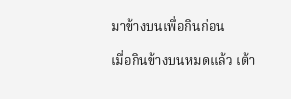มาข้างบนเพื่อกินก่อน

เมื่อกินข้างบนหมดแล้ว เต้า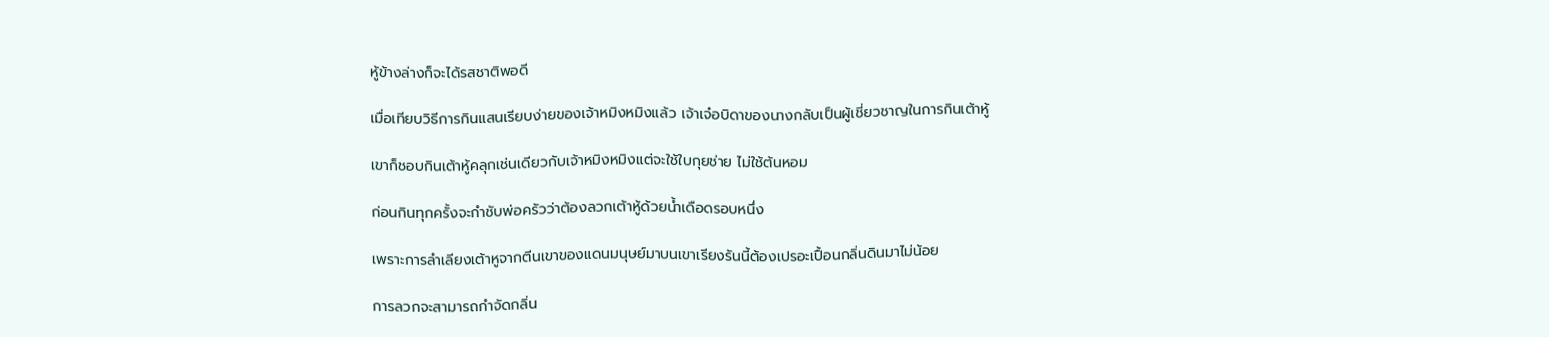หู้ข้างล่างก็จะได้รสชาติพอดี

เมื่อเทียบวิธีการกินแสนเรียบง่ายของเจ้าหมิงหมิงแล้ว เจ้าเจ๋อบิดาของนางกลับเป็นผู้เชี่ยวชาญในการกินเต้าหู้

เขาก็ชอบกินเต้าหู้คลุกเช่นเดียวกับเจ้าหมิงหมิงแต่จะใช้ใบกุยช่าย ไม่ใช้ต้นหอม

ก่อนกินทุกครั้งจะกำชับพ่อครัวว่าต้องลวกเต้าหู้ด้วยน้ำเดือดรอบหนึ่ง

เพราะการลำเลียงเต้าหูจากตีนเขาของแดนมนุษย์มาบนเขาเรียงรันนี้ต้องเปรอะเปื้อนกลิ่นดินมาไม่น้อย

การลวกจะสามารถกำจัดกลิ่น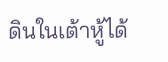ดินในเต้าหู้ได้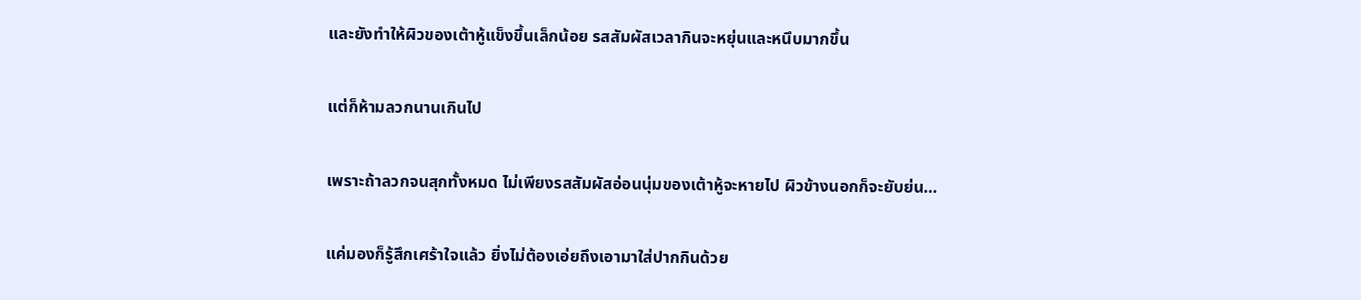และยังทำให้ผิวของเต้าหู้แข็งขึ้นเล็กน้อย รสสัมผัสเวลากินจะหยุ่นและหนึบมากขึ้น

แต่ก็ห้ามลวกนานเกินไป

เพราะถ้าลวกจนสุกทั้งหมด ไม่เพียงรสสัมผัสอ่อนนุ่มของเต้าหู้จะหายไป ผิวข้างนอกก็จะยับย่น…

แค่มองก็รู้สึกเศร้าใจแล้ว ยิ่งไม่ต้องเอ่ยถึงเอามาใส่ปากกินด้วย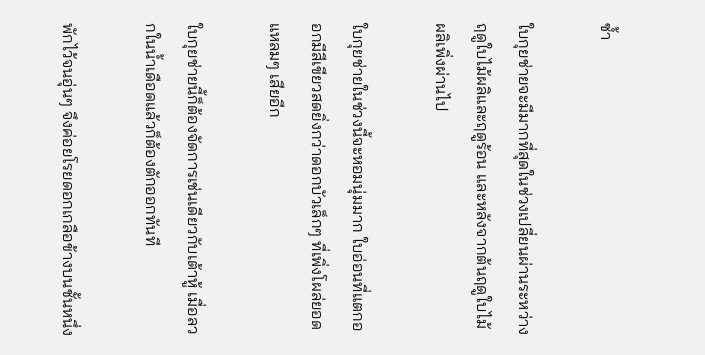ซ้ำ

ใบกุยช่ายจะมีมากที่สุดในช่วงเปลี่ยนผ่านระหว่างฤดูใบไม้ผลิและฤดูร้อน และหลังจากต้นฤดูใบไม้ผลิเพิ่งผ่านไป

ใบกุยช่ายในช่วงนี้จะหอมนุ่มมาก ใบอ่อนที่แตกออกมีสีเขียวสดยิ่งกว่าดอกบัวเล็กๆ ที่เพิ่งโผล่ยอดแหลมๆ เสียอีก

ใบกุยช่ายนี้ก็ต้องจัดการเช่นเดียวกับเต้าหู้ เมื่อลวกในน้ำเดือดแล้วก็ต้องตักออกทันที

พักไว้จนอุ่นๆ จึงค่อยโรยดอกเกลือข้างบนชั้นหนึ่ง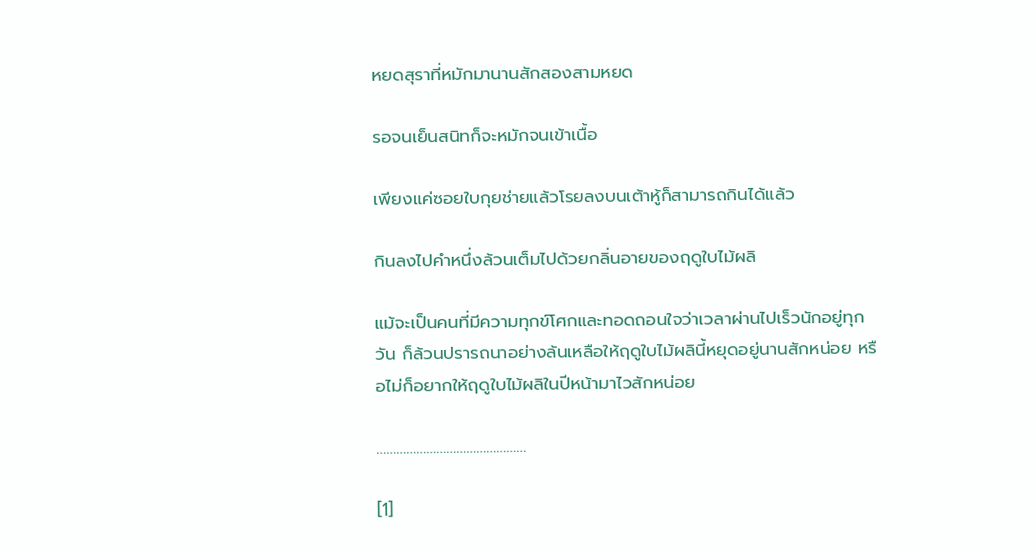หยดสุราที่หมักมานานสักสองสามหยด

รอจนเย็นสนิทก็จะหมักจนเข้าเนื้อ

เพียงแค่ซอยใบกุยช่ายแล้วโรยลงบนเต้าหู้ก็สามารถกินได้แล้ว

กินลงไปคำหนึ่งล้วนเต็มไปด้วยกลิ่นอายของฤดูใบไม้ผลิ

แม้จะเป็นคนที่มีความทุกข์โศกและทอดถอนใจว่าเวลาผ่านไปเร็วนักอยู่ทุกวัน ก็ล้วนปรารถนาอย่างล้นเหลือให้ฤดูใบไม้ผลินี้หยุดอยู่นานสักหน่อย หรือไม่ก็อยากให้ฤดูใบไม้ผลิในปีหน้ามาไวสักหน่อย

………………………………………

[1]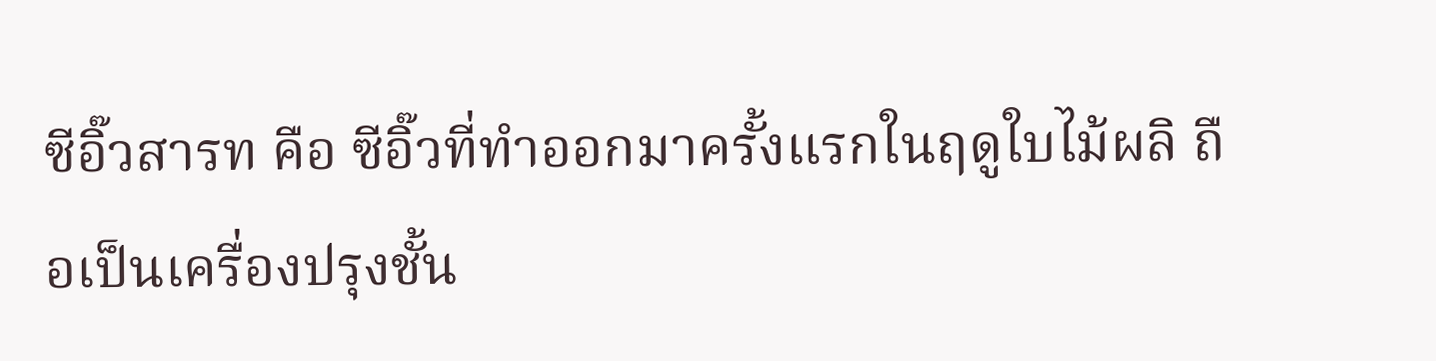ซีอิ๊วสารท คือ ซีอิ๊วที่ทำออกมาครั้งแรกในฤดูใบไม้ผลิ ถือเป็นเครื่องปรุงชั้น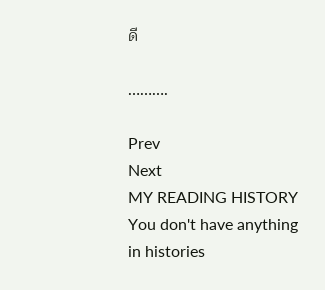ดี

……….

Prev
Next
MY READING HISTORY
You don't have anything in histories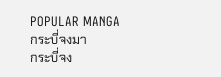POPULAR MANGA
กระบี่จงมา
กระบี่จง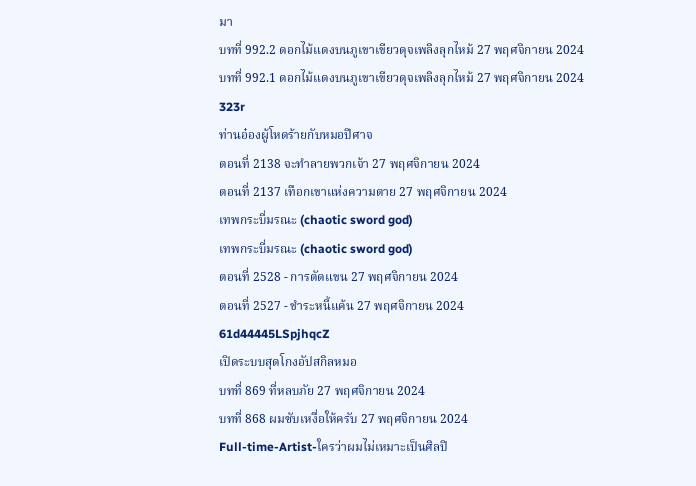มา
บทที่ 992.2 ดอกไม้แดงบนภูเขาเขียวดุจเพลิงลุกไหม้ 27 พฤศจิกายน 2024
บทที่ 992.1 ดอกไม้แดงบนภูเขาเขียวดุจเพลิงลุกไหม้ 27 พฤศจิกายน 2024
323r
ท่านอ๋องผู้โหดร้ายกับหมอปีศาจ
ตอนที่ 2138 จะทำลายพวกเจ้า 27 พฤศจิกายน 2024
ตอนที่ 2137 เทือกเขาแห่งความตาย 27 พฤศจิกายน 2024
เทพกระบี่มรณะ (chaotic sword god)
เทพกระบี่มรณะ (chaotic sword god)
ตอนที่ 2528 - การตัดแขน 27 พฤศจิกายน 2024
ตอนที่ 2527 - ชำระหนี้แค้น 27 พฤศจิกายน 2024
61d44445LSpjhqcZ
เปิดระบบสุดโกงอัปสกิลหมอ
บทที่ 869 ที่หลบภัย 27 พฤศจิกายน 2024
บทที่ 868 ผมซับเหงื่อให้ครับ 27 พฤศจิกายน 2024
Full-time-Artist-ใครว่าผมไม่เหมาะเป็นศิลปิ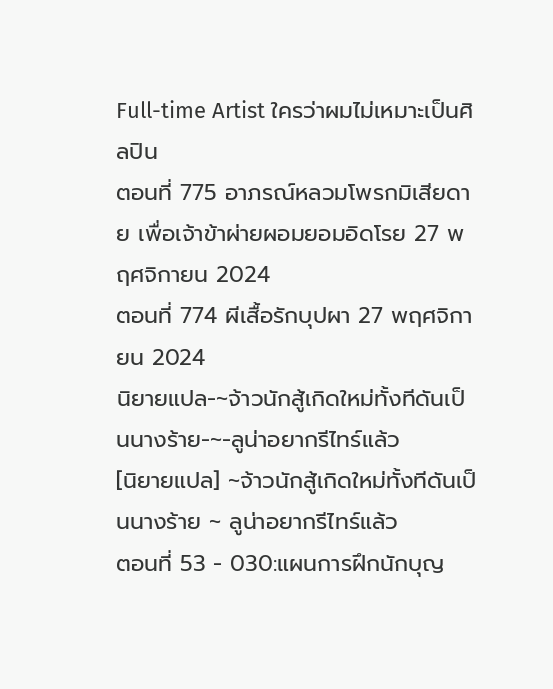Full-time Artist ใครว่าผมไม่เหมาะเป็นศิลปิน
ตอนที่ 775 อาภรณ์หลวมโพรกมิเสียดาย เพื่อเจ้าข้าผ่ายผอมยอมอิดโรย 27 พฤศจิกายน 2024
ตอนที่ 774 ผีเสื้อรักบุปผา 27 พฤศจิกายน 2024
นิยายแปล-~จ้าวนักสู้เกิดใหม่ทั้งทีดันเป็นนางร้าย-~-ลูน่าอยากรีไทร์แล้ว
[นิยายแปล] ~จ้าวนักสู้เกิดใหม่ทั้งทีดันเป็นนางร้าย ~ ลูน่าอยากรีไทร์แล้ว
ตอนที่ 53 - 030:แผนการฝึกนักบุญ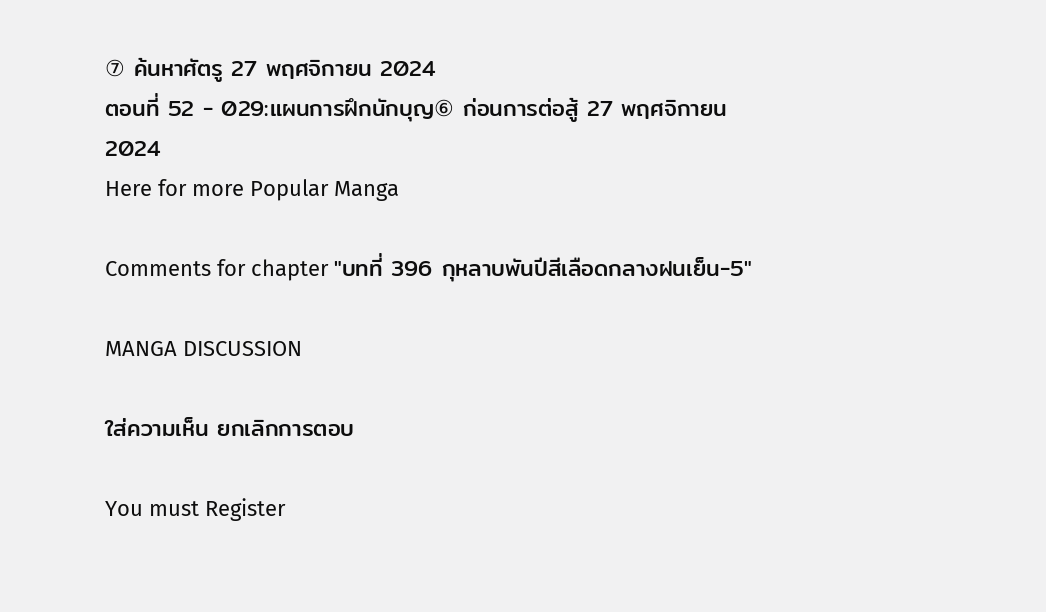⑦ ค้นหาศัตรู 27 พฤศจิกายน 2024
ตอนที่ 52 - 029:แผนการฝึกนักบุญ⑥ ก่อนการต่อสู้ 27 พฤศจิกายน 2024
Here for more Popular Manga

Comments for chapter "บทที่ 396 กุหลาบพันปีสีเลือดกลางฝนเย็น-5"

MANGA DISCUSSION

ใส่ความเห็น ยกเลิกการตอบ

You must Register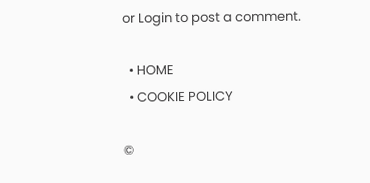or Login to post a comment.

  • HOME
  • COOKIE POLICY

©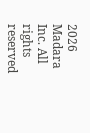2026 Madara Inc. All rights reserved